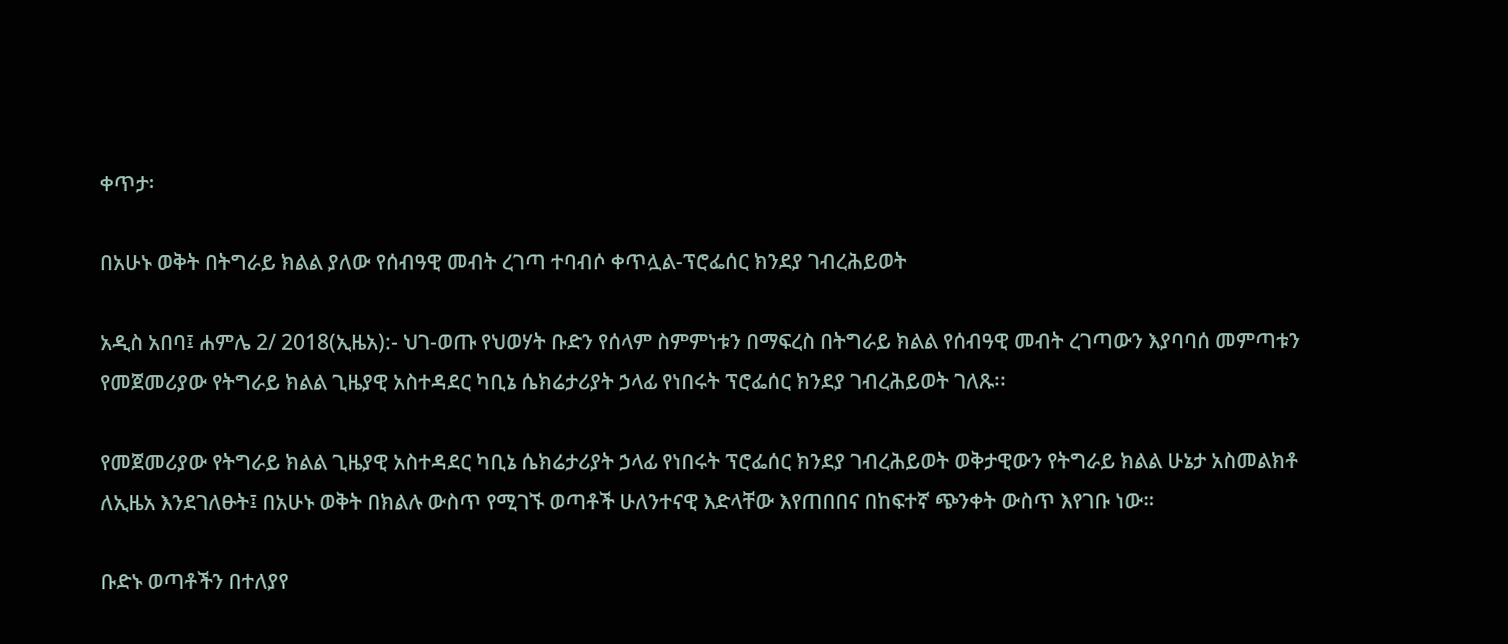ቀጥታ፡

በአሁኑ ወቅት በትግራይ ክልል ያለው የሰብዓዊ መብት ረገጣ ተባብሶ ቀጥሏል-ፕሮፌሰር ክንደያ ገብረሕይወት

አዲስ አበባ፤ ሐምሌ 2/ 2018(ኢዜአ):- ህገ-ወጡ የህወሃት ቡድን የሰላም ስምምነቱን በማፍረስ በትግራይ ክልል የሰብዓዊ መብት ረገጣውን እያባባሰ መምጣቱን የመጀመሪያው የትግራይ ክልል ጊዜያዊ አስተዳደር ካቢኔ ሴክሬታሪያት ኃላፊ የነበሩት ፕሮፌሰር ክንደያ ገብረሕይወት ገለጹ፡፡

የመጀመሪያው የትግራይ ክልል ጊዜያዊ አስተዳደር ካቢኔ ሴክሬታሪያት ኃላፊ የነበሩት ፕሮፌሰር ክንደያ ገብረሕይወት ወቅታዊውን የትግራይ ክልል ሁኔታ አስመልክቶ ለኢዜአ እንደገለፁት፤ በአሁኑ ወቅት በክልሉ ውስጥ የሚገኙ ወጣቶች ሁለንተናዊ እድላቸው እየጠበበና በከፍተኛ ጭንቀት ውስጥ እየገቡ ነው።

ቡድኑ ወጣቶችን በተለያየ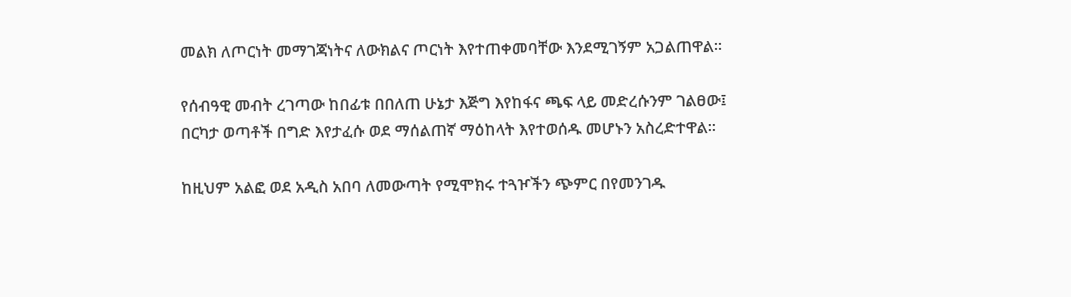መልክ ለጦርነት መማገጃነትና ለውክልና ጦርነት እየተጠቀመባቸው እንደሚገኝም አጋልጠዋል።

የሰብዓዊ መብት ረገጣው ከበፊቱ በበለጠ ሁኔታ እጅግ እየከፋና ጫፍ ላይ መድረሱንም ገልፀው፤ በርካታ ወጣቶች በግድ እየታፈሱ ወደ ማሰልጠኛ ማዕከላት እየተወሰዱ መሆኑን አስረድተዋል።

ከዚህም አልፎ ወደ አዲስ አበባ ለመውጣት የሚሞክሩ ተጓዦችን ጭምር በየመንገዱ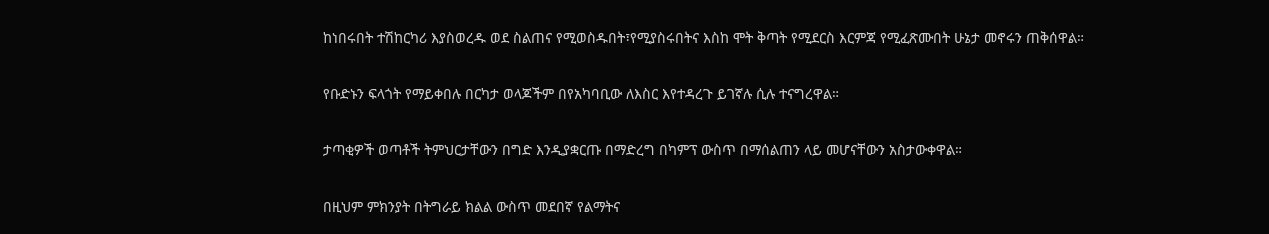ከነበሩበት ተሽከርካሪ እያስወረዱ ወደ ስልጠና የሚወስዱበት፣የሚያስሩበትና እስከ ሞት ቅጣት የሚደርስ እርምጃ የሚፈጽሙበት ሁኔታ መኖሩን ጠቅሰዋል።

የቡድኑን ፍላጎት የማይቀበሉ በርካታ ወላጆችም በየአካባቢው ለእስር እየተዳረጉ ይገኛሉ ሲሉ ተናግረዋል።

ታጣቂዎች ወጣቶች ትምህርታቸውን በግድ እንዲያቋርጡ በማድረግ በካምፕ ውስጥ በማሰልጠን ላይ መሆናቸውን አስታውቀዋል።

በዚህም ምክንያት በትግራይ ክልል ውስጥ መደበኛ የልማትና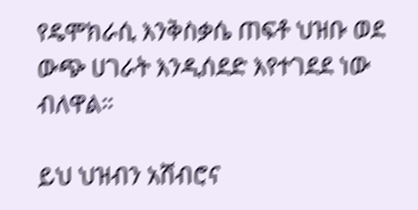የዴሞክራሲ እንቅስቃሴ ጠፍቶ ህዝቡ ወደ ውጭ ሀገራት እንዲሰደድ እየተገደደ ነው ብለዋል።

ይህ ህዝብን አሸብሮና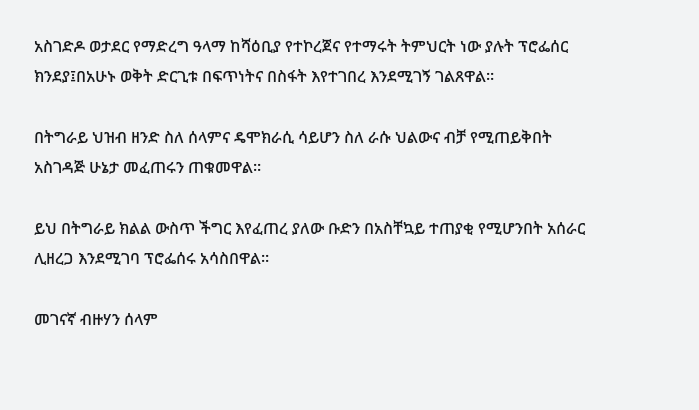አስገድዶ ወታደር የማድረግ ዓላማ ከሻዕቢያ የተኮረጀና የተማሩት ትምህርት ነው ያሉት ፕሮፌሰር ክንደያ፤በአሁኑ ወቅት ድርጊቱ በፍጥነትና በስፋት እየተገበረ እንደሚገኝ ገልጸዋል።

በትግራይ ህዝብ ዘንድ ስለ ሰላምና ዴሞክራሲ ሳይሆን ስለ ራሱ ህልውና ብቻ የሚጠይቅበት አስገዳጅ ሁኔታ መፈጠሩን ጠቁመዋል።

ይህ በትግራይ ክልል ውስጥ ችግር እየፈጠረ ያለው ቡድን በአስቸኳይ ተጠያቂ የሚሆንበት አሰራር ሊዘረጋ እንደሚገባ ፕሮፌሰሩ አሳስበዋል።

መገናኛ ብዙሃን ሰላም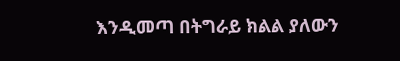እንዲመጣ በትግራይ ክልል ያለውን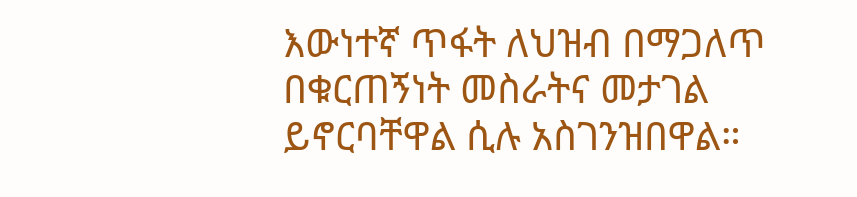እውነተኛ ጥፋት ለህዝብ በማጋለጥ በቁርጠኝነት መስራትና መታገል ይኖርባቸዋል ሲሉ አስገንዝበዋል።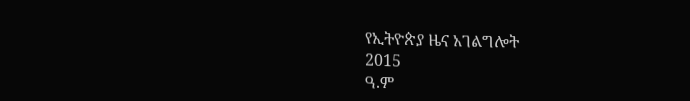የኢትዮጵያ ዜና አገልግሎት
2015
ዓ.ም